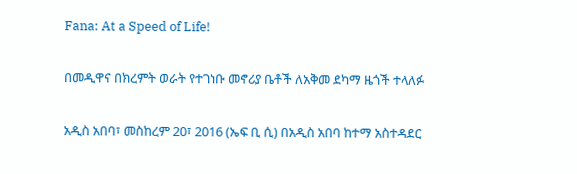Fana: At a Speed of Life!

በመዲዋና በክረምት ወራት የተገነቡ መኖሪያ ቤቶች ለአቅመ ደካማ ዜጎች ተላለፉ

አዲስ አበባ፣ መስከረም 20፣ 2016 (ኤፍ ቢ ሲ) በአዲስ አበባ ከተማ አስተዳደር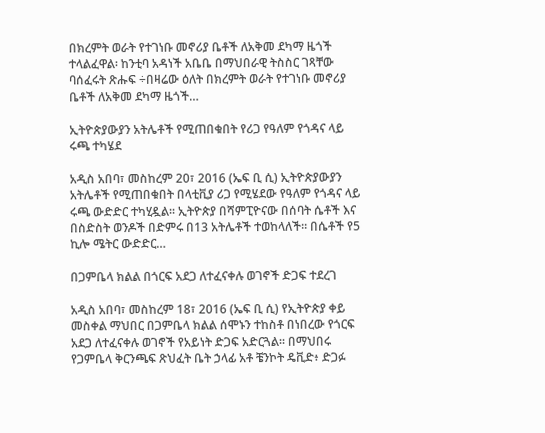በክረምት ወራት የተገነቡ መኖሪያ ቤቶች ለአቅመ ደካማ ዜጎች ተላልፈዋል፡ ከንቲባ አዳነች አቤቤ በማህበራዊ ትስስር ገጻቸው ባሰፈሩት ጽሑፍ ÷በዛሬው ዕለት በክረምት ወራት የተገነቡ መኖሪያ ቤቶች ለአቅመ ደካማ ዜጎች…

ኢትዮጵያውያን አትሌቶች የሚጠበቁበት የሪጋ የዓለም የጎዳና ላይ ሩጫ ተካሄደ

አዲስ አበባ፣ መስከረም 20፣ 2016 (ኤፍ ቢ ሲ) ኢትዮጵያውያን አትሌቶች የሚጠበቁበት በላቲቪያ ሪጋ የሚሄደው የዓለም የጎዳና ላይ ሩጫ ውድድር ተካሂዷል፡፡ ኢትዮጵያ በሻምፒዮናው በሰባት ሴቶች እና በስድስት ወንዶች በድምሩ በ13 አትሌቶች ተወከላለች። በሴቶች የ5 ኪሎ ሜትር ውድድር…

በጋምቤላ ክልል በጎርፍ አደጋ ለተፈናቀሉ ወገኖች ድጋፍ ተደረገ

አዲስ አበባ፣ መስከረም 18፣ 2016 (ኤፍ ቢ ሲ) የኢትዮጵያ ቀይ መስቀል ማህበር በጋምቤላ ክልል ሰሞኑን ተከስቶ በነበረው የጎርፍ አደጋ ለተፈናቀሉ ወገኖች የአይነት ድጋፍ አድርጓል። በማህበሩ የጋምቤላ ቅርንጫፍ ጽህፈት ቤት ኃላፊ አቶ ቼንኮት ዴቪድ፥ ድጋፉ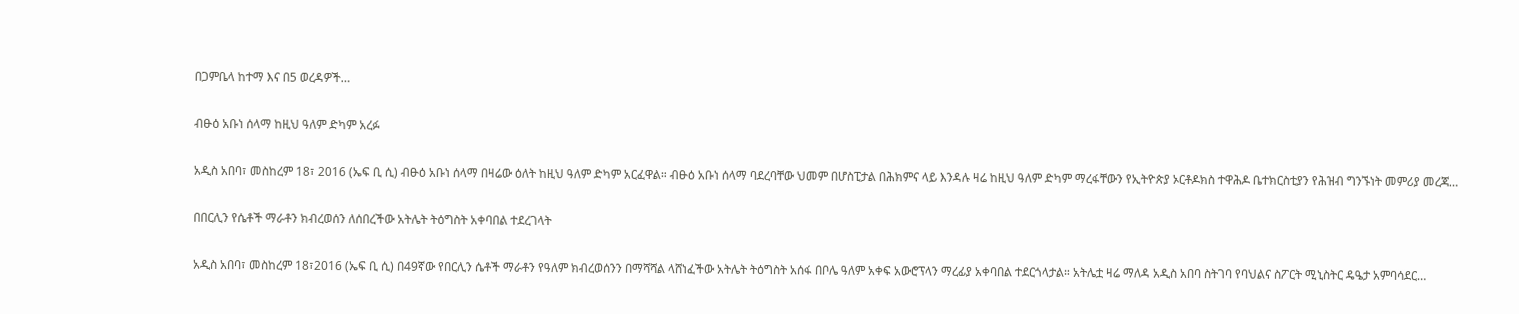በጋምቤላ ከተማ እና በ5 ወረዳዎች…

ብፁዕ አቡነ ሰላማ ከዚህ ዓለም ድካም አረፉ

አዲስ አበባ፣ መስከረም 18፣ 2016 (ኤፍ ቢ ሲ) ብፁዕ አቡነ ሰላማ በዛሬው ዕለት ከዚህ ዓለም ድካም አርፈዋል። ብፁዕ አቡነ ሰላማ ባደረባቸው ህመም በሆስፒታል በሕክምና ላይ እንዳሉ ዛሬ ከዚህ ዓለም ድካም ማረፋቸውን የኢትዮጵያ ኦርቶዶክስ ተዋሕዶ ቤተክርስቲያን የሕዝብ ግንኙነት መምሪያ መረጃ…

በበርሊን የሴቶች ማራቶን ክብረወሰን ለሰበረችው አትሌት ትዕግስት አቀባበል ተደረገላት

አዲስ አበባ፣ መስከረም 18፣2016 (ኤፍ ቢ ሲ) በ49ኛው የበርሊን ሴቶች ማራቶን የዓለም ክብረወሰንን በማሻሻል ላሸነፈችው አትሌት ትዕግስት አሰፋ በቦሌ ዓለም አቀፍ አውሮፕላን ማረፊያ አቀባበል ተደርጎላታል። አትሌቷ ዛሬ ማለዳ አዲስ አበባ ስትገባ የባህልና ስፖርት ሚኒስትር ዴዔታ አምባሳደር…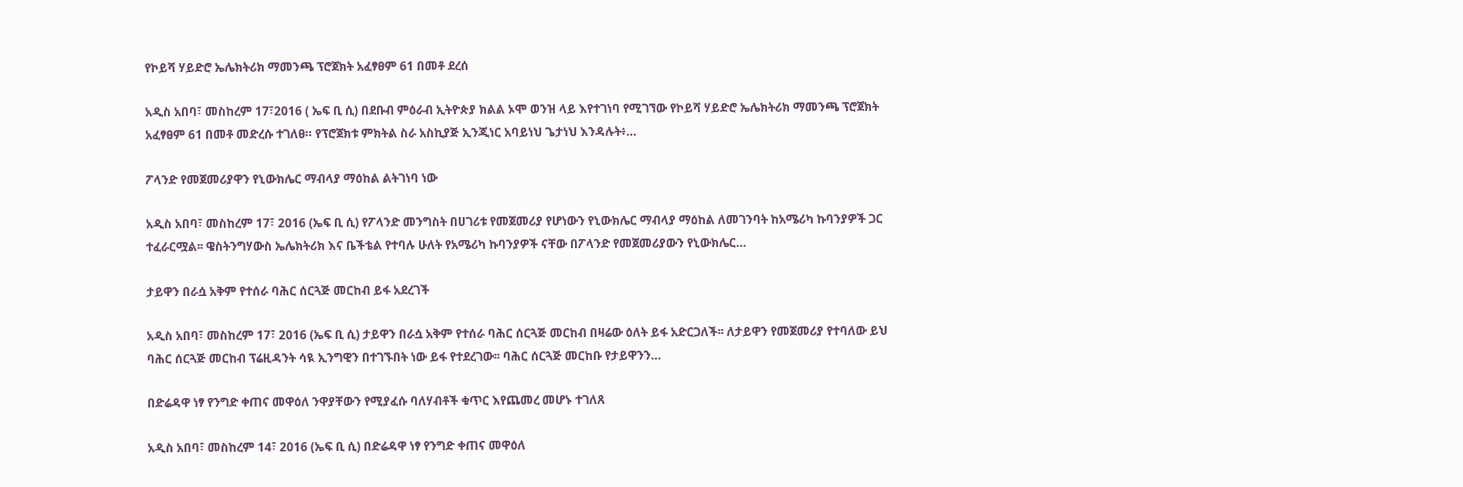የኮይሻ ሃይድሮ ኤሌክትሪክ ማመንጫ ፕሮጀክት አፈፃፀም 61 በመቶ ደረሰ

አዲስ አበባ፣ መስከረም 17፣2016 ( ኤፍ ቢ ሲ) በደቡብ ምዕራብ ኢትዮጵያ ክልል ኦሞ ወንዝ ላይ እየተገነባ የሚገኘው የኮይሻ ሃይድሮ ኤሌክትሪክ ማመንጫ ፕሮጀክት አፈፃፀም 61 በመቶ መድረሱ ተገለፀ። የፕሮጀክቱ ምክትል ስራ አስኪያጅ ኢንጂነር አባይነህ ጌታነህ እንዳሉት፥…

ፖላንድ የመጀመሪያዋን የኒውክሌር ማብላያ ማዕከል ልትገነባ ነው

አዲስ አበባ፣ መስከረም 17፣ 2016 (ኤፍ ቢ ሲ) የፖላንድ መንግስት በሀገሪቱ የመጀመሪያ የሆነውን የኒውክሌር ማብላያ ማዕከል ለመገንባት ከአሜሪካ ኩባንያዎች ጋር ተፈራርሟል፡፡ ዌስትንግሃውስ ኤሌክትሪክ እና ቤችቴል የተባሉ ሁለት የአሜሪካ ኩባንያዎች ናቸው በፖላንድ የመጀመሪያውን የኒውክሌር…

ታይዋን በራሷ አቅም የተሰራ ባሕር ሰርጓጅ መርከብ ይፋ አደረገች

አዲስ አበባ፣ መስከረም 17፣ 2016 (ኤፍ ቢ ሲ) ታይዋን በራሷ አቅም የተሰራ ባሕር ሰርጓጅ መርከብ በዛሬው ዕለት ይፋ አድርጋለች፡፡ ለታይዋን የመጀመሪያ የተባለው ይህ ባሕር ሰርጓጅ መርከብ ፕሬዚዳንት ሳዪ ኢንግዊን በተገኙበት ነው ይፋ የተደረገው፡፡ ባሕር ሰርጓጅ መርከቡ የታይዋንን…

በድሬዳዋ ነፃ የንግድ ቀጠና መዋዕለ ንዋያቸውን የሚያፈሱ ባለሃብቶች ቁጥር እየጨመረ መሆኑ ተገለጸ

አዲስ አበባ፣ መስከረም 14፣ 2016 (ኤፍ ቢ ሲ) በድሬዳዋ ነፃ የንግድ ቀጠና መዋዕለ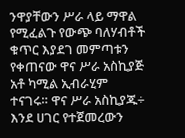ንዋያቸውን ሥራ ላይ ማዋል የሚፈልጉ የውጭ ባለሃብቶች ቁጥር እያደገ መምጣቱን የቀጠናው ዋና ሥራ አስኪያጅ አቶ ካሚል ኢብራሂም ተናገሩ። ዋና ሥራ አስኪያጁ÷ እንደ ሀገር የተጀመረውን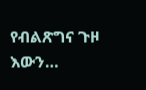የብልጽግና ጉዞ እውን…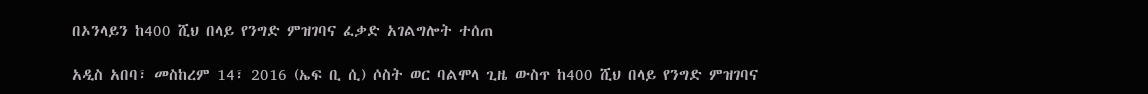በኦንላይን ከ400 ሺህ በላይ የንግድ ምዝገባና ፈቃድ አገልግሎት ተሰጠ

አዲስ አበባ፣ መስከረም 14፣ 2016 (ኤፍ ቢ ሲ) ሶስት ወር ባልሞላ ጊዜ ውስጥ ከ400 ሺህ በላይ የንግድ ምዝገባና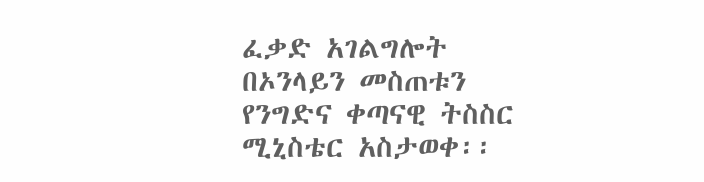ፈቃድ አገልግሎት በኦንላይን መስጠቱን የንግድና ቀጣናዊ ትስስር ሚኒስቴር አስታወቀ፡፡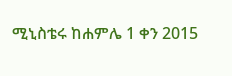ሚኒስቴሩ ከሐምሌ 1 ቀን 2015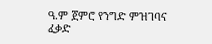ዓ.ም ጀምሮ የንግድ ምዝገባና ፈቃድ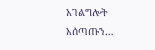አገልግሎት አሰጣጡን…